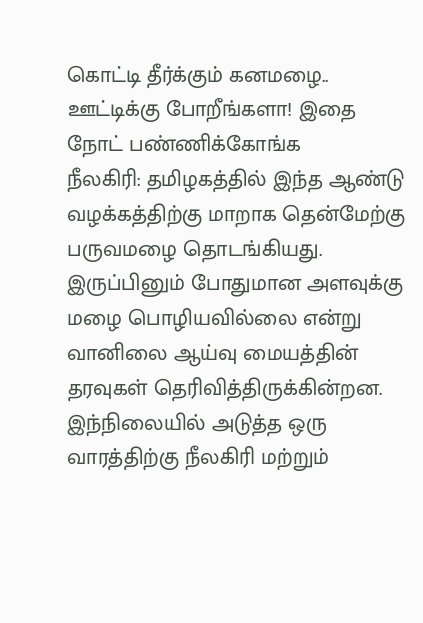கொட்டி தீர்க்கும் கனமழை.. ஊட்டிக்கு போறீங்களா! இதை நோட் பண்ணிக்கோங்க
நீலகிரி: தமிழகத்தில் இந்த ஆண்டு வழக்கத்திற்கு மாறாக தென்மேற்கு பருவமழை தொடங்கியது. இருப்பினும் போதுமான அளவுக்கு மழை பொழியவில்லை என்று வானிலை ஆய்வு மையத்தின் தரவுகள் தெரிவித்திருக்கின்றன. இந்நிலையில் அடுத்த ஒரு வாரத்திற்கு நீலகிரி மற்றும்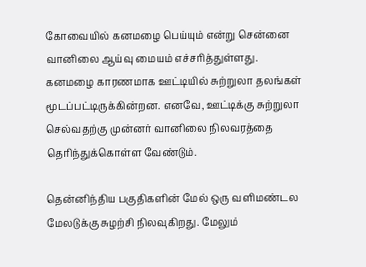கோவையில் கனமழை பெய்யும் என்று சென்னை வானிலை ஆய்வு மையம் எச்சரித்துள்ளது.
கனமழை காரணமாக ஊட்டியில் சுற்றுலா தலங்கள் மூடப்பட்டிருக்கின்றன. எனவே, ஊட்டிக்கு சுற்றுலா செல்வதற்கு முன்னர் வானிலை நிலவரத்தை தெரிந்துக்கொள்ள வேண்டும்.

தென்னிந்திய பகுதிகளின் மேல் ஒரு வளிமண்டல மேலடுக்கு சுழற்சி நிலவுகிறது. மேலும்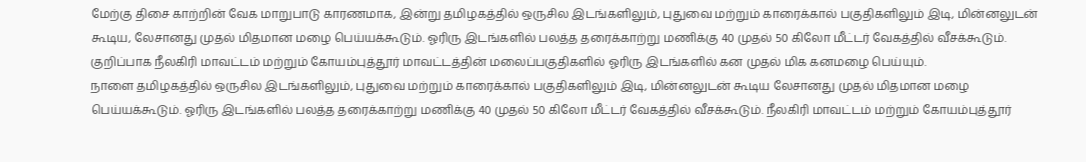மேற்கு திசை காற்றின் வேக மாறுபாடு காரணமாக, இன்று தமிழகத்தில் ஒருசில இடங்களிலும், புதுவை மற்றும் காரைக்கால் பகுதிகளிலும் இடி, மின்னலுடன் கூடிய, லேசானது முதல் மிதமான மழை பெய்யக்கூடும். ஓரிரு இடங்களில் பலத்த தரைக்காற்று மணிக்கு 40 முதல் 50 கிலோ மீட்டர் வேகத்தில் வீசக்கூடும். குறிப்பாக நீலகிரி மாவட்டம் மற்றும் கோயம்புத்தூர் மாவட்டத்தின் மலைப்பகுதிகளில் ஓரிரு இடங்களில் கன முதல் மிக கனமழை பெய்யும்.
நாளை தமிழகத்தில் ஒருசில இடங்களிலும், புதுவை மற்றும் காரைக்கால் பகுதிகளிலும் இடி, மின்னலுடன் கூடிய லேசானது முதல் மிதமான மழை பெய்யக்கூடும். ஓரிரு இடங்களில் பலத்த தரைக்காற்று மணிக்கு 40 முதல் 50 கிலோ மீட்டர் வேகத்தில் வீசக்கூடும். நீலகிரி மாவட்டம் மற்றும் கோயம்புத்தூர்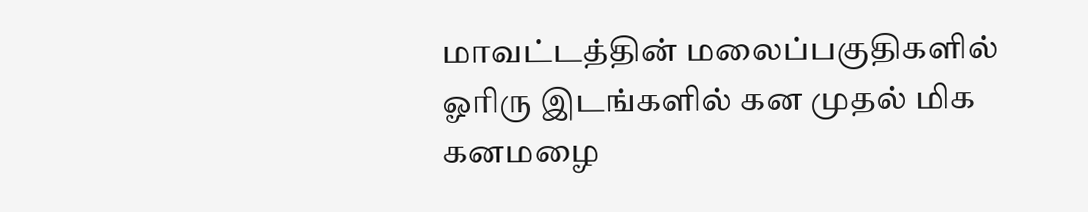மாவட்டத்தின் மலைப்பகுதிகளில் ஓரிரு இடங்களில் கன முதல் மிக கனமழை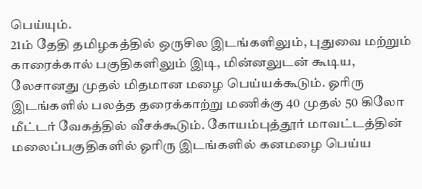பெய்யும்.
21ம் தேதி தமிழகத்தில் ஒருசில இடங்களிலும், புதுவை மற்றும் காரைக்கால் பகுதிகளிலும் இடி, மின்னலுடன் கூடிய, லேசானது முதல் மிதமான மழை பெய்யக்கூடும். ஓரிரு இடங்களில் பலத்த தரைக்காற்று மணிக்கு 40 முதல் 50 கிலோ மீட்டர் வேகத்தில் வீசக்கூடும். கோயம்புத்தூர் மாவட்டத்தின் மலைப்பகுதிகளில் ஓரிரு இடங்களில் கனமழை பெய்ய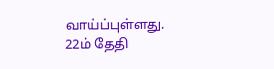வாய்ப்புள்ளது.
22ம் தேதி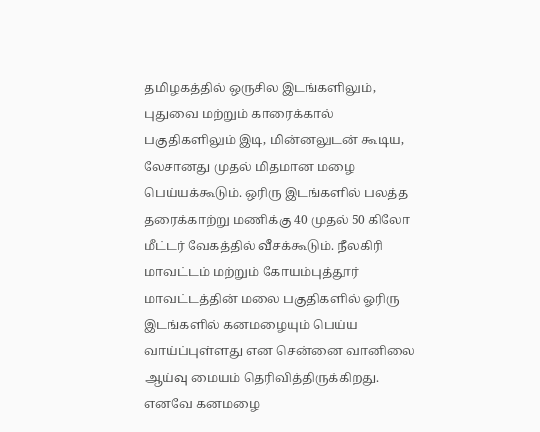தமிழகத்தில் ஒருசில இடங்களிலும், புதுவை மற்றும் காரைக்கால் பகுதிகளிலும் இடி, மின்னலுடன் கூடிய, லேசானது முதல் மிதமான மழை பெய்யக்கூடும். ஒரிரு இடங்களில் பலத்த தரைக்காற்று மணிக்கு 40 முதல் 50 கிலோ மீட்டர் வேகத்தில் வீசக்கூடும். நீலகிரி மாவட்டம் மற்றும் கோயம்புத்தூர் மாவட்டத்தின் மலை பகுதிகளில் ஓரிரு இடங்களில் கனமழையும் பெய்ய வாய்ப்புள்ளது என சென்னை வானிலை ஆய்வு மையம் தெரிவித்திருக்கிறது.
எனவே கனமழை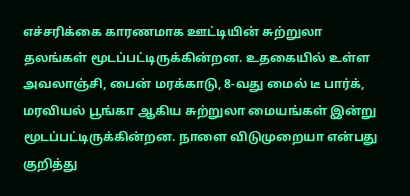எச்சரிக்கை காரணமாக ஊட்டியின் சுற்றுலா தலங்கள் மூடப்பட்டிருக்கின்றன. உதகையில் உள்ள அவலாஞ்சி, பைன் மரக்காடு, 8-வது மைல் டீ பார்க், மரவியல் பூங்கா ஆகிய சுற்றுலா மையங்கள் இன்று மூடப்பட்டிருக்கின்றன. நாளை விடுமுறையா என்பது குறித்து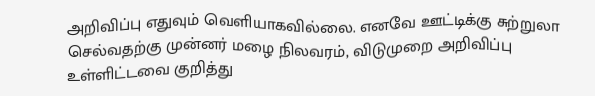அறிவிப்பு எதுவும் வெளியாகவில்லை. எனவே ஊட்டிக்கு சுற்றுலா செல்வதற்கு முன்னர் மழை நிலவரம், விடுமுறை அறிவிப்பு உள்ளிட்டவை குறித்து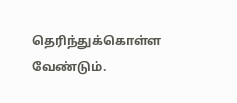தெரிந்துக்கொள்ள வேண்டும்.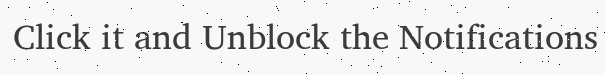Click it and Unblock the Notifications